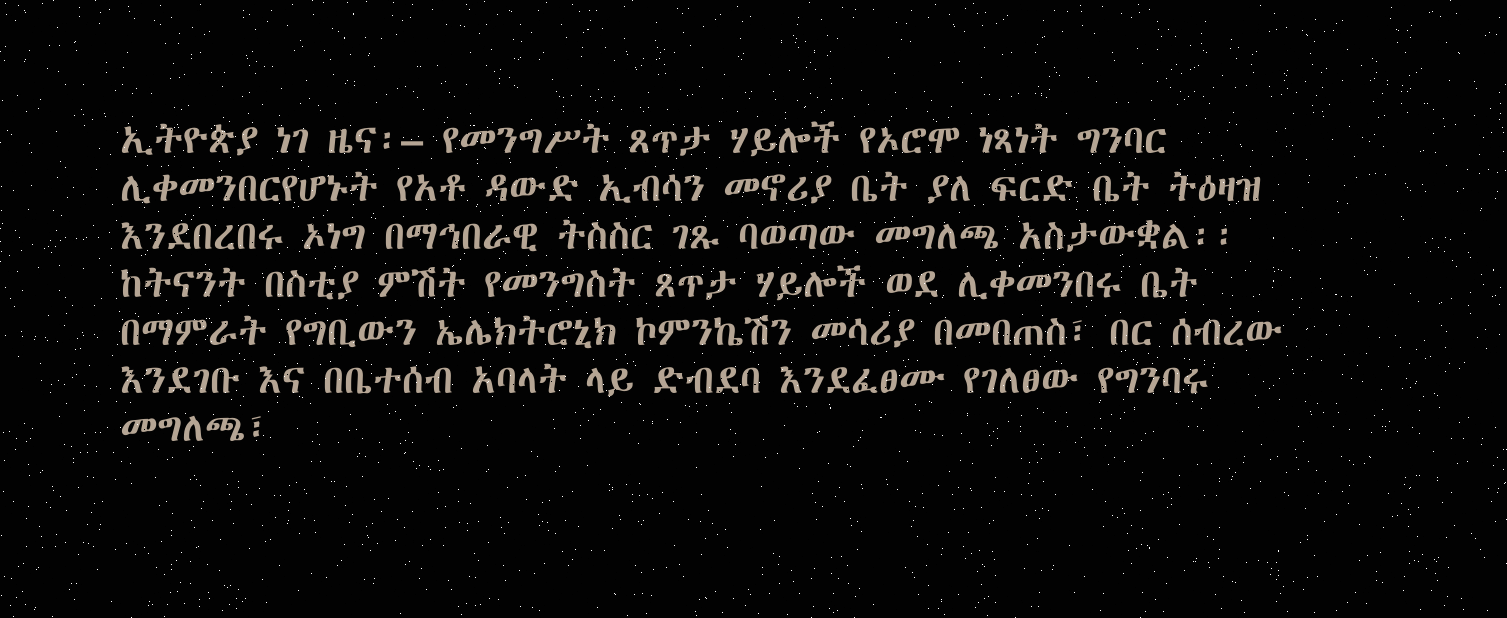ኢትዮጵያ ነገ ዜና፡– የመንግሥት ጸጥታ ሃይሎች የኦሮሞ ነጻነት ግንባር ሊቀመንበርየሆኑት የአቶ ዳውድ ኢብሳን መኖሪያ ቤት ያለ ፍርድ ቤት ትዕዛዝ እንደበረበሩ ኦነግ በማኅበራዊ ትስስር ገጹ ባወጣው መግለጫ አስታውቋል፡፡
ከትናንት በስቲያ ምሽት የመንግስት ጸጥታ ሃይሎች ወደ ሊቀመንበሩ ቤት በማምራት የግቢውን ኤሌክትሮኒክ ኮምንኬሽን መሳሪያ በመበጠስ፣ በር ሰብረው እንደገቡ እና በቤተሰብ አባላት ላይ ድብደባ እንደፈፀሙ የገለፀው የግንባሩ መግለጫ፣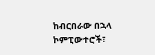ከብርበራው በኋላ ኮምፒውተሮች፣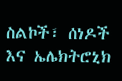ስልኮች፣ ሰነዶች እና ኤሌክትሮኒክ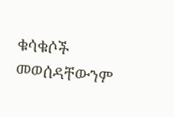ቁሳቁሶች መወሰዳቸውንም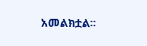አመልክቷል፡፡